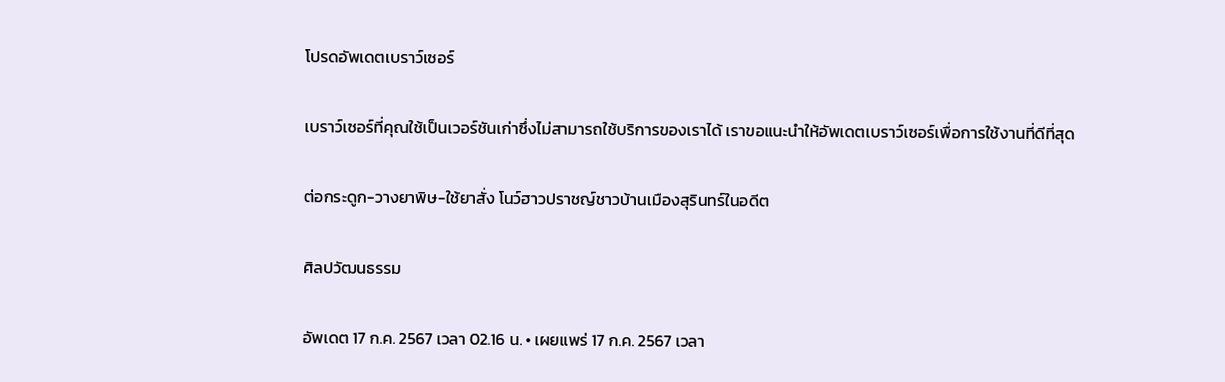โปรดอัพเดตเบราว์เซอร์

เบราว์เซอร์ที่คุณใช้เป็นเวอร์ชันเก่าซึ่งไม่สามารถใช้บริการของเราได้ เราขอแนะนำให้อัพเดตเบราว์เซอร์เพื่อการใช้งานที่ดีที่สุด

ต่อกระดูก-วางยาพิษ-ใช้ยาสั่ง โนว์ฮาวปราชญ์ชาวบ้านเมืองสุรินทร์ในอดีต

ศิลปวัฒนธรรม

อัพเดต 17 ก.ค. 2567 เวลา 02.16 น. • เผยแพร่ 17 ก.ค. 2567 เวลา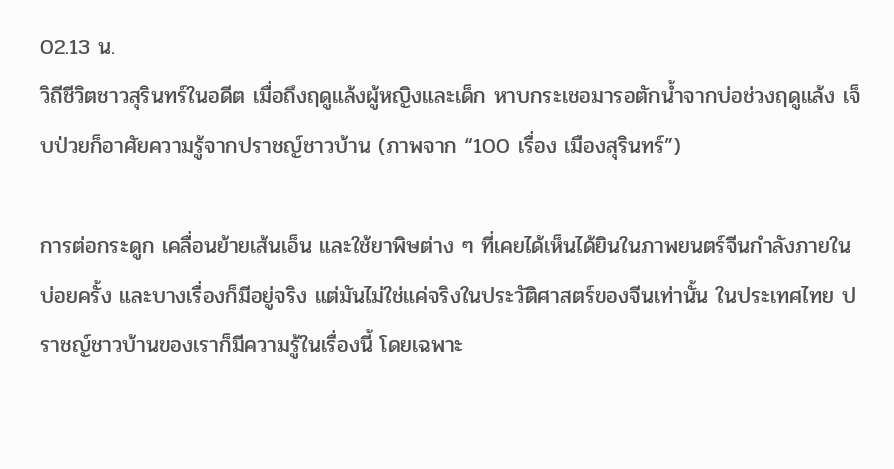02.13 น.
วิถีชีวิตชาวสุรินทร์ในอดีต เมื่อถึงฤดูแล้งผู้หญิงและเด็ก หาบกระเชอมารอตักน้ำจากบ่อช่วงฤดูแล้ง เจ็บป่วยก็อาศัยความรู้จากปราชญ์ชาวบ้าน (ภาพจาก “100 เรื่อง เมืองสุรินทร์”)

การต่อกระดูก เคลื่อนย้ายเส้นเอ็น และใช้ยาพิษต่าง ๆ ที่เคยได้เห็นได้ยินในภาพยนตร์จีนกำลังภายในบ่อยครั้ง และบางเรื่องก็มีอยู่จริง แต่มันไม่ใช่แค่จริงในประวัติศาสตร์ของจีนเท่านั้น ในประเทศไทย ปราชญ์ชาวบ้านของเราก็มีความรู้ในเรื่องนี้ โดยเฉพาะ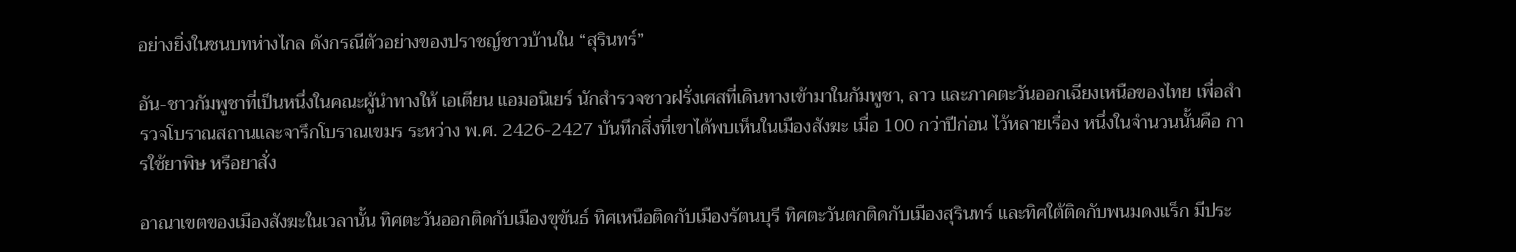อย่างยิ่งในชนบทห่างไกล ดังกรณีตัวอย่างของปราชญ์ชาวบ้านใน “สุรินทร์”

อัน-ชาวกัมพูชาที่เป็นหนึ่งในคณะผู้นำทางให้ เอเตียน แอมอนิเยร์ นักสำรวจชาวฝรั่งเศสที่เดินทางเข้ามาในกัมพูชา, ลาว และภาคตะวันออกเฉียงเหนือของไทย เพื่อสำรวจโบราณสถานและจารึกโบราณเขมร ระหว่าง พ.ศ. 2426-2427 บันทึกสิ่งที่เขาได้พบเห็นในเมืองสังฆะ เมื่อ 100 กว่าปีก่อน ไว้หลายเรื่อง หนึ่งในจำนวนนั้นคือ การใช้ยาพิษ หรือยาสั่ง

อาณาเขตของเมืองสังฆะในเวลานั้น ทิศตะวันออกติดกับเมืองขุขันธ์ ทิศเหนือติดกับเมืองรัตนบุรี ทิศตะวันตกติดกับเมืองสุรินทร์ และทิศใต้ติดกับพนมดงแร็ก มีประ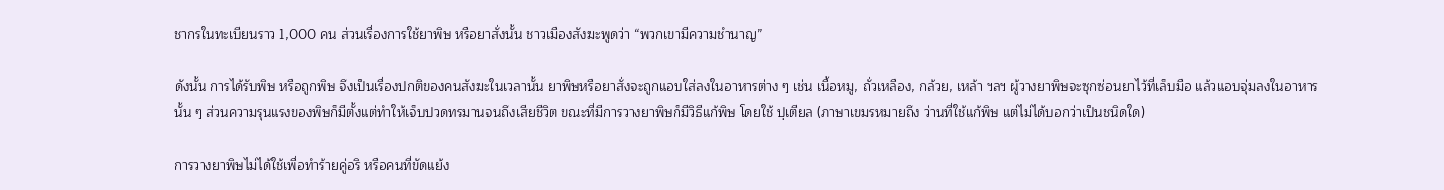ชากรในทะเบียนราว 1,000 คน ส่วนเรื่องการใช้ยาพิษ หรือยาสั่งนั้น ชาวเมืองสังฆะพูดว่า “พวกเขามีความชำนาญ”

ดังนั้น การได้รับพิษ หรือถูกพิษ จึงเป็นเรื่องปกติของคนสังฆะในเวลานั้น ยาพิษหรือยาสั่งจะถูกแอบใส่ลงในอาหารต่าง ๆ เช่น เนื้อหมู, ถั่วเหลือง, กล้วย, เหล้า ฯลฯ ผู้วางยาพิษจะซุกซ่อนยาไว้ที่เล็บมือ แล้วแอบจุ่มลงในอาหารนั้น ๆ ส่วนความรุนแรงของพิษก็มีตั้งแต่ทำให้เจ็บปวดทรมานจนถึงเสียชีวิต ขณะที่มีการวางยาพิษก็มีวิธีแก้พิษ โดยใช้ ปฺเตียล (ภาษาเขมรหมายถึง ว่านที่ใช้แก้พิษ แต่ไม่ได้บอกว่าเป็นชนิดใด)

การวางยาพิษไม่ได้ใช้เพื่อทำร้ายคู่อริ หรือคนที่ขัดแย้ง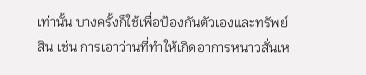เท่านั้น บางครั้งก็ใช้เพื่อป้องกันตัวเองและทรัพย์สิน เช่น การเอาว่านที่ทำให้เกิดอาการหนาวสั่นเห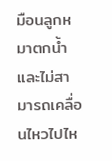มือนลูกหมาตกน้ำ และไม่สามารถเคลื่อนไหวไปไห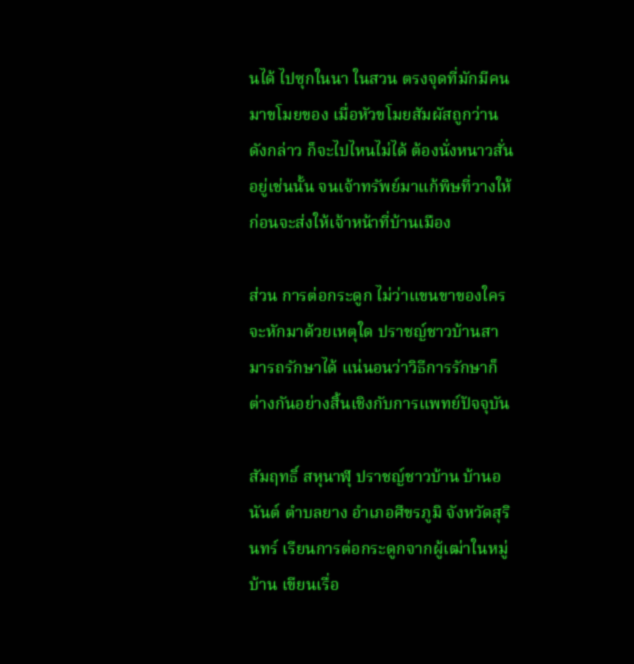นได้ ไปซุกในนา ในสวน ตรงจุดที่มักมีคนมาขโมยของ เมื่อหัวขโมยสัมผัสถูกว่านดังกล่าว ก็จะไปไหนไม่ได้ ต้องนั่งหนาวสั่นอยู่เช่นนั้น จนเจ้าทรัพย์มาแก้พิษที่วางให้ ก่อนจะส่งให้เจ้าหน้าที่บ้านเมือง

ส่วน การต่อกระดูก ไม่ว่าแขนขาของใครจะหักมาด้วยเหตุใด ปราชญ์ชาวบ้านสามารถรักษาได้ แน่นอนว่าวิธีการรักษาก็ต่างกันอย่างสิ้นเชิงกับการแพทย์ปัจจุบัน

สัมฤทธิ์ สหุนาฬุ ปราชญ์ชาวบ้าน บ้านอนันต์ ตำบลยาง อำเภอศีขรภูมิ จังหวัดสุรินทร์ เรียนการต่อกระดูกจากผู้เฒ่าในหมู่บ้าน เขียนเรื่อ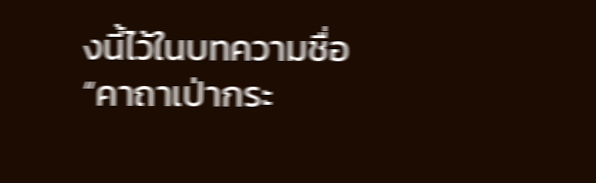งนี้ไว้ในบทความชื่อ “คาถาเป่ากระ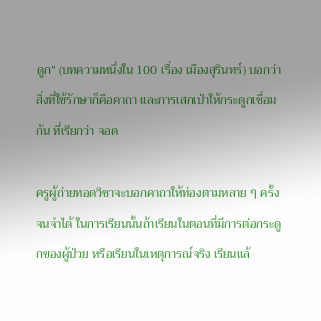ดูก” (บทความหนึ่งใน 100 เรื่อง เมืองสุรินทร์) บอกว่า สิ่งที่ใช้รักษาก็คือคาถา และการเสกเป่าให้กระดูกเชื่อมกัน ที่เรียกว่า จอด

ครูผู้ถ่ายทอดวิชาจะบอกคาถาให้ท่องตามหลาย ๆ ครั้งจนจำได้ ในการเรียนนั้นถ้าเรียนในตอนที่มีการต่อกระดูกของผู้ป่วย หรือเรียนในเหตุการณ์จริง เรียนแล้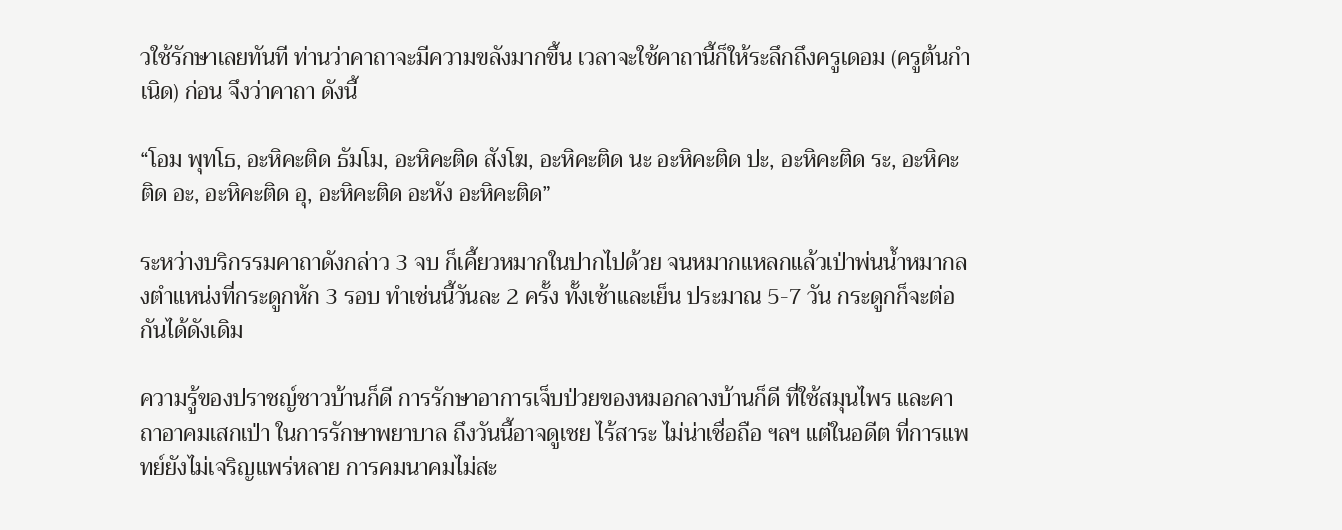วใช้รักษาเลยทันที ท่านว่าคาถาจะมีความขลังมากขึ้น เวลาจะใช้คาถานี้ก็ให้ระลึกถึงครูเดอม (ครูต้นกำเนิด) ก่อน จึงว่าคาถา ดังนี้

“โอม พุทโธ, อะหิคะติด ธัมโม, อะหิคะติด สังโฆ, อะหิคะติด นะ อะหิคะติด ปะ, อะหิคะติด ระ, อะหิคะติด อะ, อะหิคะติด อุ, อะหิคะติด อะหัง อะหิคะติด”

ระหว่างบริกรรมคาถาดังกล่าว 3 จบ ก็เคี้ยวหมากในปากไปด้วย จนหมากแหลกแล้วเป่าพ่นน้ำหมากลงตำแหน่งที่กระดูกหัก 3 รอบ ทำเช่นนี้วันละ 2 ครั้ง ทั้งเช้าและเย็น ประมาณ 5-7 วัน กระดูกก็จะต่อกันได้ดังเดิม

ความรู้ของปราชญ์ชาวบ้านก็ดี การรักษาอาการเจ็บป่วยของหมอกลางบ้านก็ดี ที่ใช้สมุนไพร และคาถาอาคมเสกเป่า ในการรักษาพยาบาล ถึงวันนี้อาจดูเชย ไร้สาระ ไม่น่าเชื่อถือ ฯลฯ แต่ในอดีต ที่การแพทย์ยังไม่เจริญแพร่หลาย การคมนาคมไม่สะ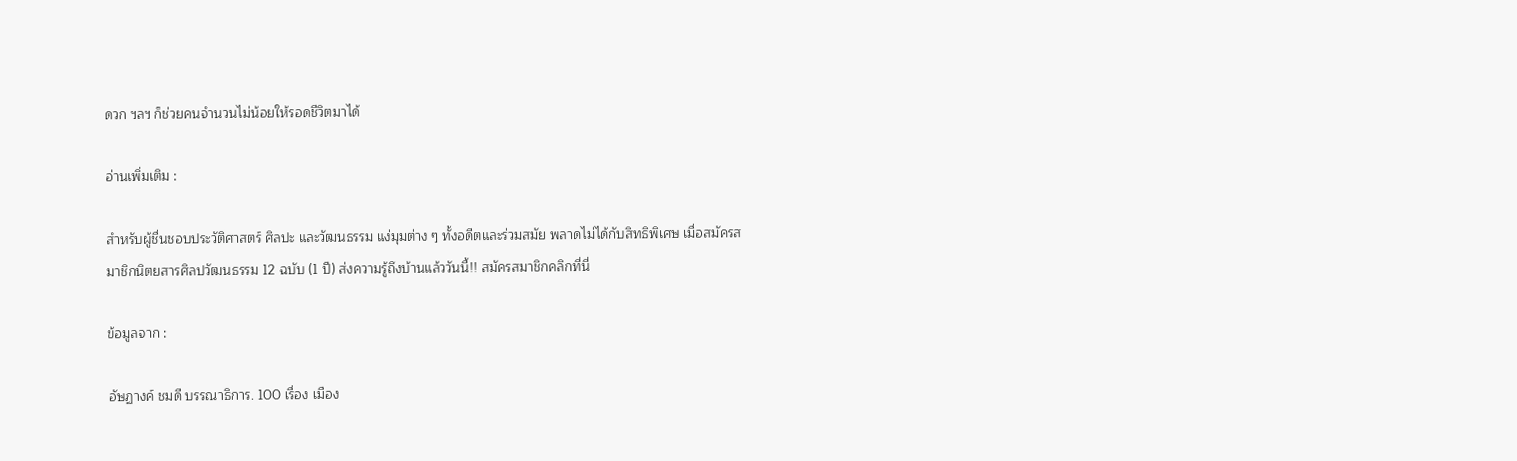ดวก ฯลฯ ก็ช่วยคนจำนวนไม่น้อยให้รอดชีวิตมาได้

อ่านเพิ่มเติม :

สำหรับผู้ชื่นชอบประวัติศาสตร์ ศิลปะ และวัฒนธรรม แง่มุมต่าง ๆ ทั้งอดีตและร่วมสมัย พลาดไม่ได้กับสิทธิพิเศษ เมื่อสมัครสมาชิกนิตยสารศิลปวัฒนธรรม 12 ฉบับ (1 ปี) ส่งความรู้ถึงบ้านแล้ววันนี้!! สมัครสมาชิกคลิกที่นี่

ข้อมูลจาก :

อัษฏางค์ ชมดี บรรณาธิการ. 100 เรื่อง เมือง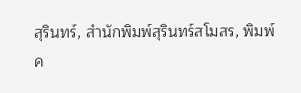สุรินทร์, สำนักพิมพ์สุรินทร์สโมสร, พิมพ์ค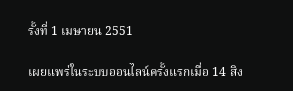รั้งที่ 1 เมษายน 2551

เผยแพร่ในระบบออนไลน์ครั้งแรกเมื่อ 14 สิง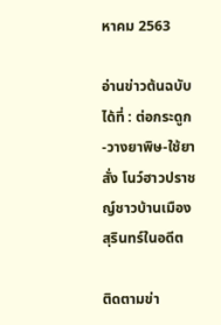หาคม 2563

อ่านข่าวต้นฉบับได้ที่ : ต่อกระดูก-วางยาพิษ-ใช้ยาสั่ง โนว์ฮาวปราชญ์ชาวบ้านเมืองสุรินทร์ในอดีต

ติดตามข่า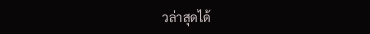วล่าสุดได้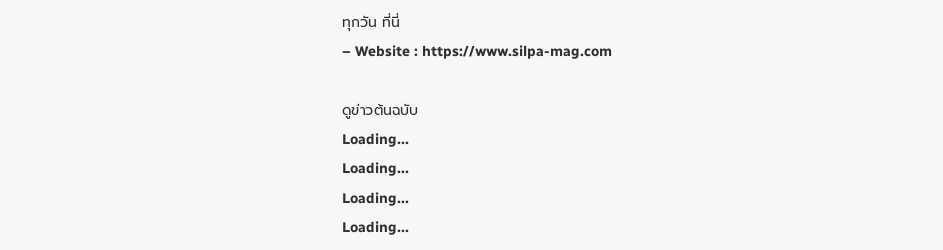ทุกวัน ที่นี่
– Website : https://www.silpa-mag.com

ดูข่าวต้นฉบับ
Loading...
Loading...
Loading...
Loading...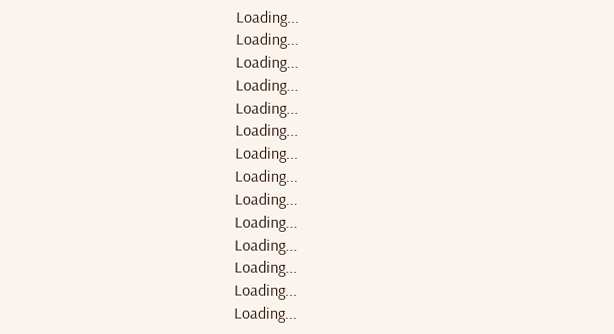Loading...
Loading...
Loading...
Loading...
Loading...
Loading...
Loading...
Loading...
Loading...
Loading...
Loading...
Loading...
Loading...
Loading...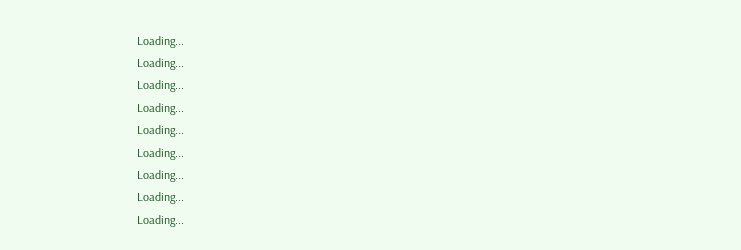Loading...
Loading...
Loading...
Loading...
Loading...
Loading...
Loading...
Loading...
Loading...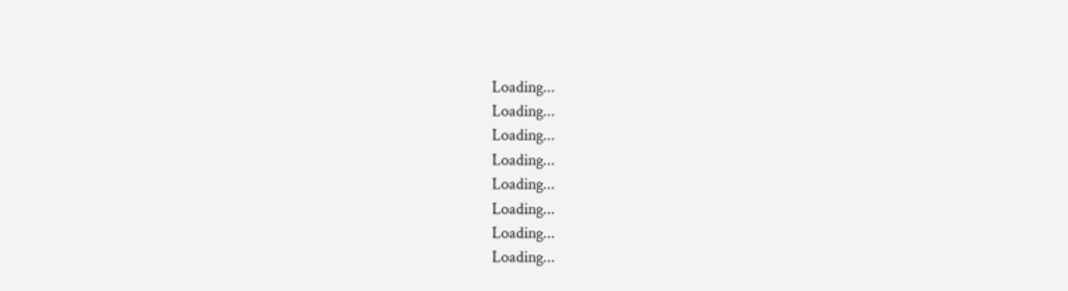Loading...
Loading...
Loading...
Loading...
Loading...
Loading...
Loading...
Loading...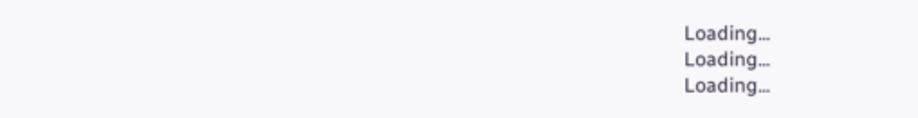Loading...
Loading...
Loading...